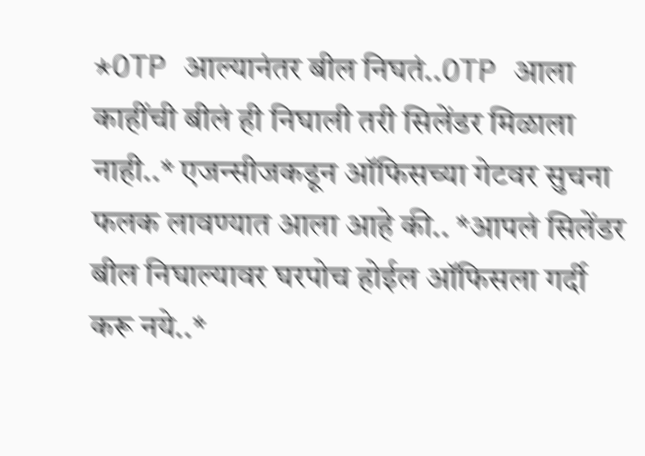*OTP आल्यानंतर बील निघतं..OTP आला काहींची बीलं ही निघाली तरी सिलेंडर मिळाला नाही..* एजन्सीजकडून ऑफिसच्या गेटवर सुचना फलक लावण्यात आला आहे की.. *आपलं सिलेंडर बील निघाल्यावर घरपोच होईल ऑफिसला गर्दी करू नये..*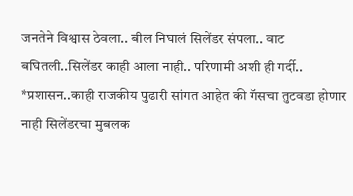जनतेने विश्वास ठेवला.. बील निघालं सिलेंडर संपला.. वाट बघितली..सिलेंडर काही आला नाही.. परिणामी अशी ही गर्दी..
*प्रशासन..काही राजकीय पुढारी सांगत आहेत की गॅसचा तुटवडा होणार नाही सिलेंडरचा मुबलक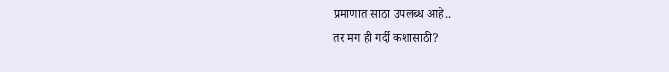प्रमाणात साठा उपलब्ध आहे..
तर मग ही गर्दी कशासाठी?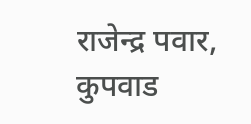राजेन्द्र पवार,
कुपवाड